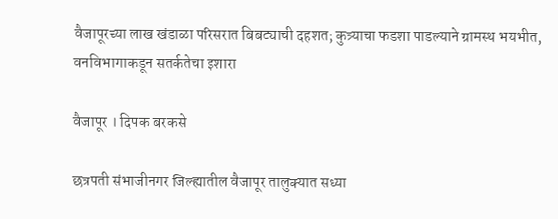वैजापूरच्या लाख खंडाळा परिसरात बिबट्याची दहशत; कुत्र्याचा फडशा पाडल्याने ग्रामस्थ भयभीत, वनविभागाकडून सतर्कतेचा इशारा

वैजापूर । दिपक बरकसे

छत्रपती संभाजीनगर जिल्ह्यातील वैजापूर तालुक्यात सध्या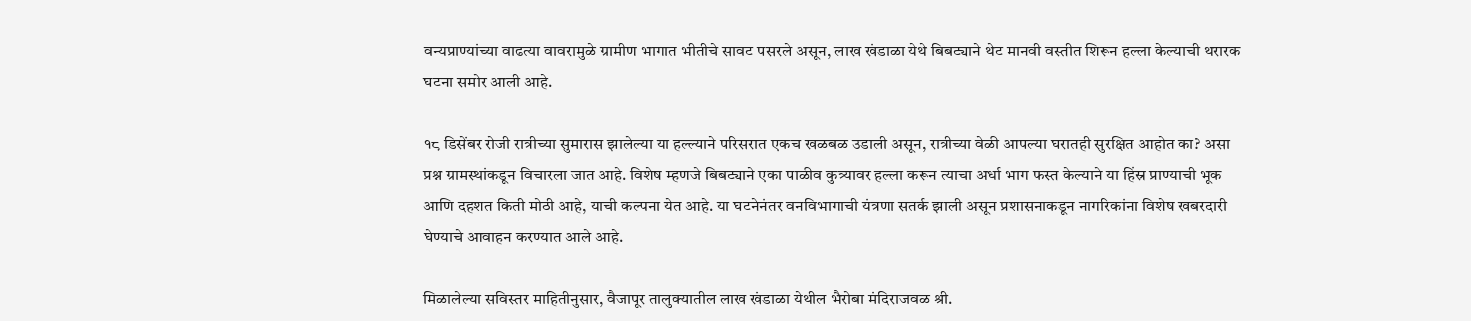वन्यप्राण्यांच्या वाढत्या वावरामुळे ग्रामीण भागात भीतीचे सावट पसरले असून, लाख खंडाळा येथे बिबट्याने थेट मानवी वस्तीत शिरून हल्ला केल्याची थरारक घटना समोर आली आहे.

१८ डिसेंबर रोजी रात्रीच्या सुमारास झालेल्या या हल्ल्याने परिसरात एकच खळबळ उडाली असून, रात्रीच्या वेळी आपल्या घरातही सुरक्षित आहोत का? असा प्रश्न ग्रामस्थांकडून विचारला जात आहे. विशेष म्हणजे बिबट्याने एका पाळीव कुत्र्यावर हल्ला करून त्याचा अर्धा भाग फस्त केल्याने या हिंस्र प्राण्याची भूक आणि दहशत किती मोठी आहे, याची कल्पना येत आहे. या घटनेनंतर वनविभागाची यंत्रणा सतर्क झाली असून प्रशासनाकडून नागरिकांना विशेष खबरदारी घेण्याचे आवाहन करण्यात आले आहे.

मिळालेल्या सविस्तर माहितीनुसार, वैजापूर तालुक्यातील लाख खंडाळा येथील भैरोबा मंदिराजवळ श्री.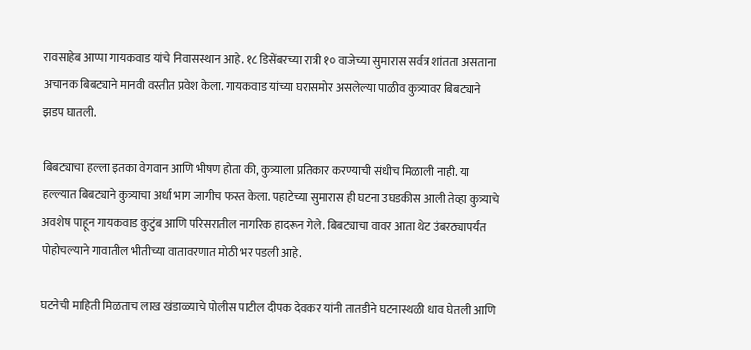रावसाहेब आप्पा गायकवाड यांचे निवासस्थान आहे. १८ डिसेंबरच्या रात्री १० वाजेच्या सुमारास सर्वत्र शांतता असताना अचानक बिबट्याने मानवी वस्तीत प्रवेश केला. गायकवाड यांच्या घरासमोर असलेल्या पाळीव कुत्र्यावर बिबट्याने झडप घातली.

बिबट्याचा हल्ला इतका वेगवान आणि भीषण होता की, कुत्र्याला प्रतिकार करण्याची संधीच मिळाली नाही. या हल्ल्यात बिबट्याने कुत्र्याचा अर्धा भाग जागीच फस्त केला. पहाटेच्या सुमारास ही घटना उघडकीस आली तेव्हा कुत्र्याचे अवशेष पाहून गायकवाड कुटुंब आणि परिसरातील नागरिक हादरून गेले. बिबट्याचा वावर आता थेट उंबरठ्यापर्यंत पोहोचल्याने गावातील भीतीच्या वातावरणात मोठी भर पडली आहे.

घटनेची माहिती मिळताच लाख खंडाळ्याचे पोलीस पाटील दीपक देवकर यांनी तातडीने घटनास्थळी धाव घेतली आणि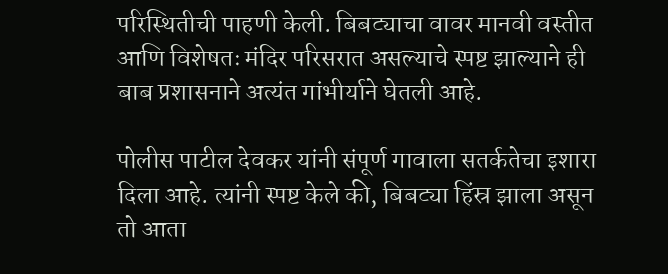परिस्थितीची पाहणी केली. बिबट्याचा वावर मानवी वस्तीत आणि विशेषतः मंदिर परिसरात असल्याचे स्पष्ट झाल्याने ही बाब प्रशासनाने अत्यंत गांभीर्याने घेतली आहे.

पोलीस पाटील देवकर यांनी संपूर्ण गावाला सतर्कतेचा इशारा दिला आहे. त्यांनी स्पष्ट केले की, बिबट्या हिंस्र झाला असून तो आता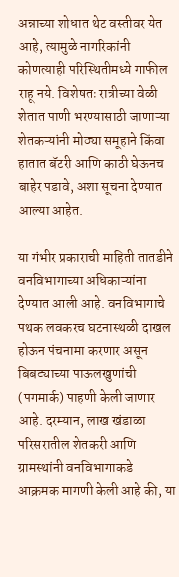अन्नाच्या शोधात थेट वस्तीवर येत आहे, त्यामुळे नागरिकांनी कोणत्याही परिस्थितीमध्ये गाफील राहू नये. विशेषतः रात्रीच्या वेळी शेतात पाणी भरण्यासाठी जाणाऱ्या शेतकऱ्यांनी मोठ्या समूहाने किंवा हातात बॅटरी आणि काठी घेऊनच बाहेर पडावे, अशा सूचना देण्यात आल्या आहेत.

या गंभीर प्रकाराची माहिती तातडीने वनविभागाच्या अधिकाऱ्यांना देण्यात आली आहे. वनविभागाचे पथक लवकरच घटनास्थळी दाखल होऊन पंचनामा करणार असून बिबट्याच्या पाऊलखुणांची (पगमार्क) पाहणी केली जाणार आहे. दरम्यान, लाख खंडाळा परिसरातील शेतकरी आणि ग्रामस्थांनी वनविभागाकडे आक्रमक मागणी केली आहे की, या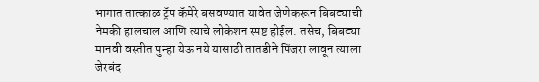भागात तात्काळ ट्रॅप कॅमेरे बसवण्यात यावेत जेणेकरून बिबट्याची नेमकी हालचाल आणि त्याचे लोकेशन स्पष्ट होईल. तसेच, बिबट्या मानवी वस्तीत पुन्हा येऊ नये यासाठी तातडीने पिंजरा लावून त्याला जेरबंद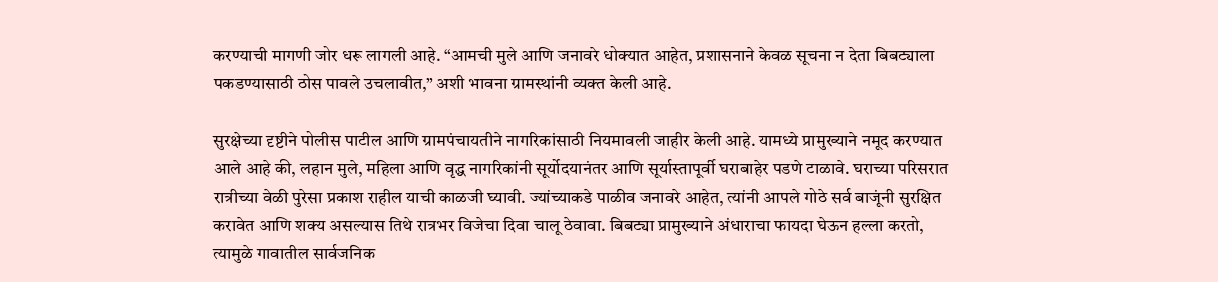करण्याची मागणी जोर धरू लागली आहे. “आमची मुले आणि जनावरे धोक्यात आहेत, प्रशासनाने केवळ सूचना न देता बिबट्याला पकडण्यासाठी ठोस पावले उचलावीत,” अशी भावना ग्रामस्थांनी व्यक्त केली आहे.

सुरक्षेच्या दृष्टीने पोलीस पाटील आणि ग्रामपंचायतीने नागरिकांसाठी नियमावली जाहीर केली आहे. यामध्ये प्रामुख्याने नमूद करण्यात आले आहे की, लहान मुले, महिला आणि वृद्ध नागरिकांनी सूर्योदयानंतर आणि सूर्यास्तापूर्वी घराबाहेर पडणे टाळावे. घराच्या परिसरात रात्रीच्या वेळी पुरेसा प्रकाश राहील याची काळजी घ्यावी. ज्यांच्याकडे पाळीव जनावरे आहेत, त्यांनी आपले गोठे सर्व बाजूंनी सुरक्षित करावेत आणि शक्य असल्यास तिथे रात्रभर विजेचा दिवा चालू ठेवावा. बिबट्या प्रामुख्याने अंधाराचा फायदा घेऊन हल्ला करतो, त्यामुळे गावातील सार्वजनिक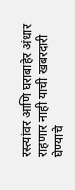रस्त्यांवर आणि घराबाहेर अंधार राहणार नाही याची खबरदारी घेण्याचे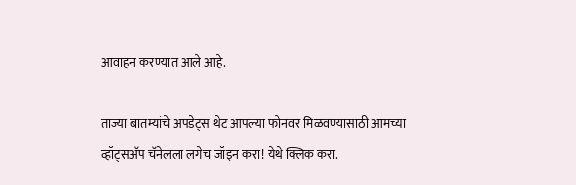आवाहन करण्यात आले आहे.

ताज्या बातम्यांचे अपडेट्स थेट आपल्या फोनवर मिळवण्यासाठी आमच्या व्हॉट्सअ‍ॅप चॅनेलला लगेच जॉइन करा! येथे क्लिक करा.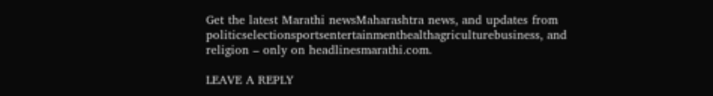Get the latest Marathi newsMaharashtra news, and updates from politicselectionsportsentertainmenthealthagriculturebusiness, and religion – only on headlinesmarathi.com.

LEAVE A REPLY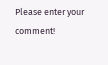Please enter your comment!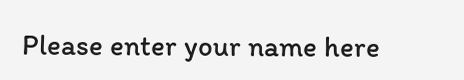Please enter your name here